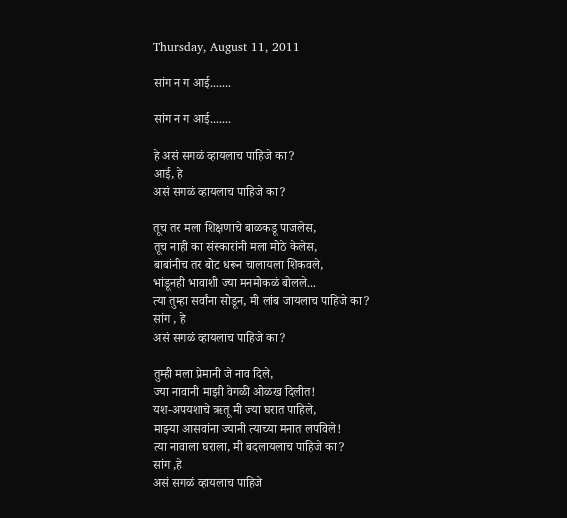Thursday, August 11, 2011

सांग न ग आई.......

सांग न ग आई.......

हे असं सगळं व्हायलाच पाहिजे का?
आई, हे
असं सगळं व्हायलाच पाहिजे का?

तूच तर मला शिक्षणाचे बाळकडू पाजलेस,
तूच नाही का संस्कारांनी मला मोठे केलेस,
बाबांनीच तर बोट धरून चालायला शिकवले,
भांडूनही भावाशी ज्या मनमोकळं बोलले...
त्या तुम्हा सर्वांना सोडून, मी लांब जायलाच पाहिजे का?
सांग , हे
असं सगळं व्हायलाच पाहिजे का?

तुम्ही मला प्रेमानी जे नाव दिले,
ज्या नावानी माझी वेगळी ओळख दिलीत!
यश-अपयशाचे ऋतू मी ज्या घरात पाहिले,
माझ्या आसवांना ज्यानी त्याच्या मनात लपविले!
त्या नावाला घराला, मी बदलायलाच पाहिजे का?
सांग ,हे
असं सगळं व्हायलाच पाहिजे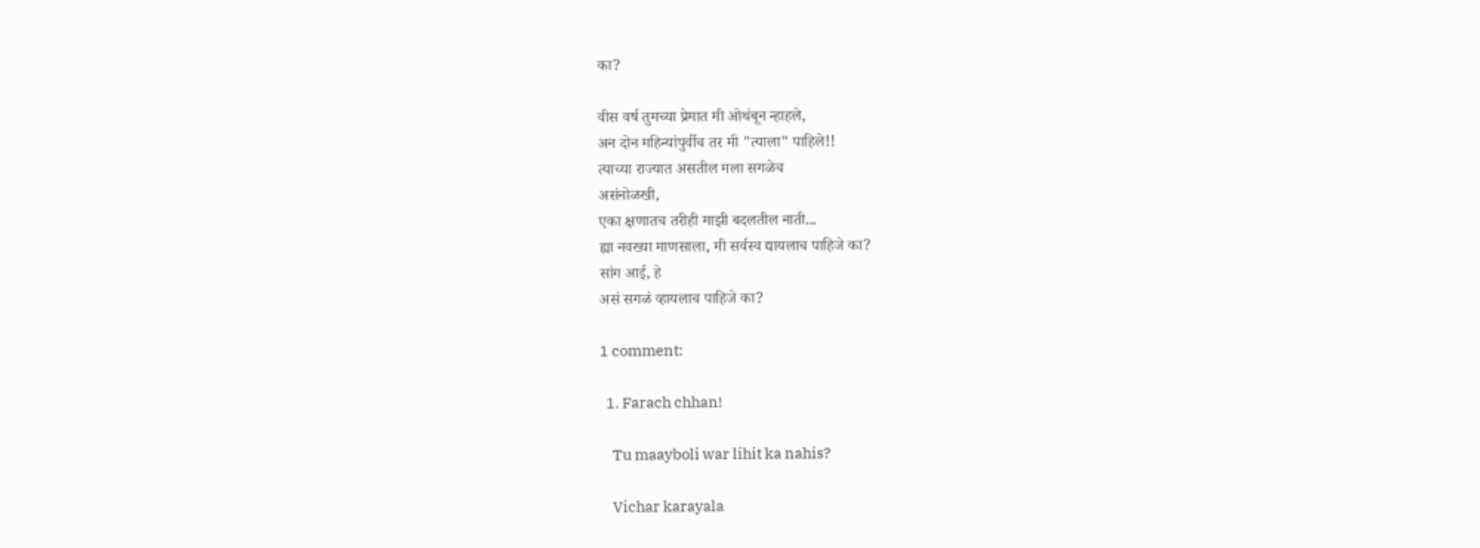का?

वीस वर्ष तुमच्या प्रेमात मी ओथंबून न्हाहले,
अन दोन महिन्यांपुर्वीच तर मी "त्याला" पाहिले!!
त्याच्या राज्यात असतील मला सगळेच
असंनोळखी,
एका क्षणातच तरीही माझी बदलतील नाती...
ह्या नवख्या माणसाला, मी सर्वस्व द्यायलाच पाहिजे का?
सांग आई, हे
असं सगळं व्हायलाच पाहिजे का?

1 comment:

  1. Farach chhan!

    Tu maayboli war lihit ka nahis?

    Vichar karayala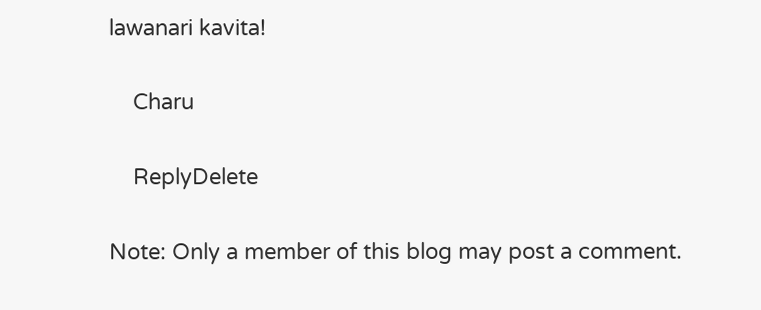lawanari kavita!

    Charu

    ReplyDelete

Note: Only a member of this blog may post a comment.